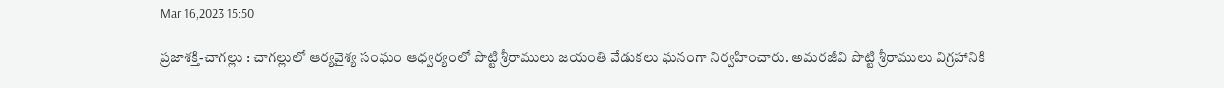Mar 16,2023 15:50

ప్రజాశక్తి-చాగల్లు : చాగల్లులో ఆర్యవైశ్య సంఘం ఆధ్వర్యంలో పొట్టి శ్రీరాములు జయంతి వేడుకలు ఘనంగా నిర్వహించారు. అమరజీవి పొట్టి శ్రీరాములు విగ్రహానికి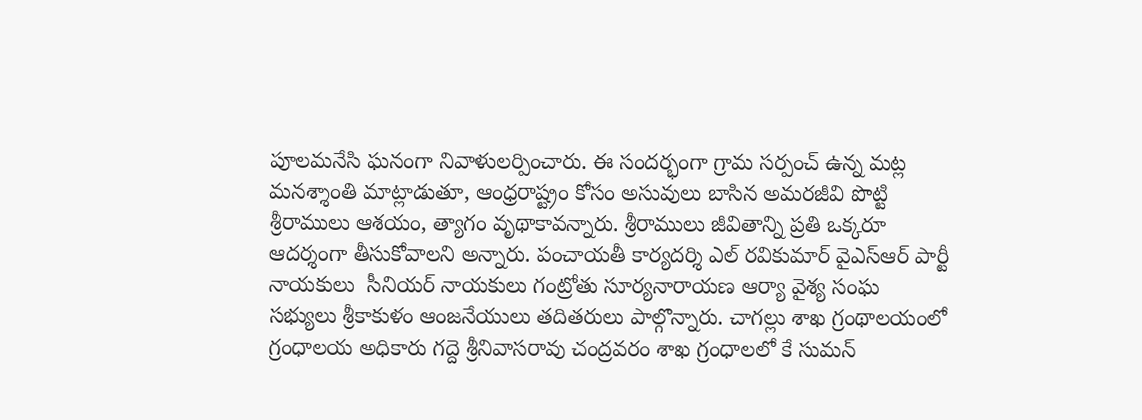పూలమనేసి ఘనంగా నివాళులర్పించారు. ఈ సందర్భంగా గ్రామ సర్పంచ్ ఉన్న మట్ల మనశ్శాంతి మాట్లాడుతూ, ఆంధ్రరాష్ట్రం కోసం అసువులు బాసిన అమరజీవి పొట్టి శ్రీరాములు ఆశయం, త్యాగం వృథాకావన్నారు. శ్రీరాములు జీవితాన్ని ప్రతి ఒక్కరూ ఆదర్శంగా తీసుకోవాలని అన్నారు. పంచాయతీ కార్యదర్శి ఎల్ రవికుమార్ వైఎస్ఆర్ పార్టీ నాయకులు  సీనియర్ నాయకులు గంట్రోతు సూర్యనారాయణ ఆర్యా వైశ్య సంఘ సభ్యులు శ్రీకాకుళం ఆంజనేయులు తదితరులు పాల్గొన్నారు. చాగల్లు శాఖ గ్రంథాలయంలో గ్రంధాలయ అధికారు గద్దె శ్రీనివాసరావు చంద్రవరం శాఖ గ్రంధాలలో కే సుమన్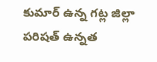కుమార్ ఉన్న గట్ల జిల్లా పరిషత్ ఉన్నత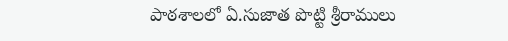పాఠశాలలో ఏ.సుజాత పొట్టి శ్రీరాములు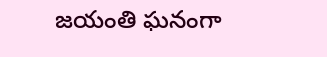జయంతి ఘనంగా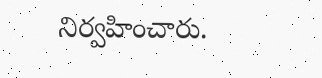నిర్వహించారు.